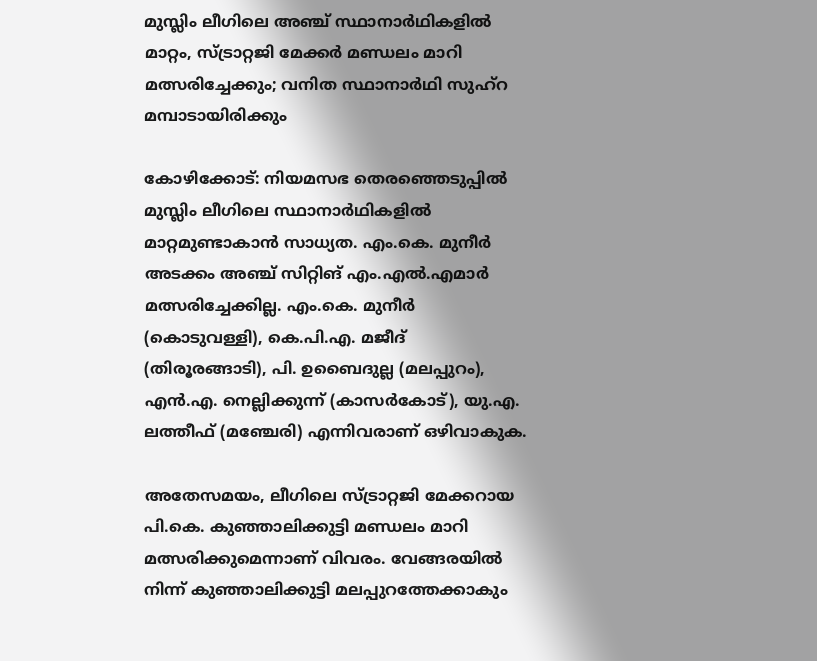മുസ്ലിം ലീഗിലെ അഞ്ച് സ്ഥാനാർഥികളിൽ മാറ്റം, സ്ട്രാറ്റജി മേക്കർ മണ്ഡലം മാറി മത്സരിച്ചേക്കും; വനിത സ്ഥാനാർഥി സുഹ്റ മമ്പാടായിരിക്കും

കോഴിക്കോട്: നിയമസഭ തെരഞ്ഞെടുപ്പിൽ മുസ്ലിം ലീഗിലെ സ്ഥാനാർഥികളിൽ മാറ്റമുണ്ടാകാൻ സാധ്യത. എം.കെ. മുനീർ അടക്കം അഞ്ച് സിറ്റിങ് എം.എൽ.എമാർ മത്സരിച്ചേക്കില്ല. എം.കെ. മുനീർ (കൊടുവള്ളി), കെ.പി.എ. മജീദ് (തിരൂരങ്ങാടി), പി. ഉബൈദുല്ല (മലപ്പുറം), എൻ.എ. നെല്ലിക്കുന്ന് (കാസർകോട്), യു.എ. ലത്തീഫ് (മഞ്ചേരി) എന്നിവരാണ് ഒഴിവാകുക.

അതേസമയം, ലീഗിലെ സ്ട്രാറ്റജി മേക്കറായ പി.കെ. കുഞ്ഞാലിക്കുട്ടി മണ്ഡലം മാറി മത്സരിക്കുമെന്നാണ് വിവരം. വേങ്ങരയിൽ നിന്ന് കുഞ്ഞാലിക്കുട്ടി മലപ്പുറത്തേക്കാകും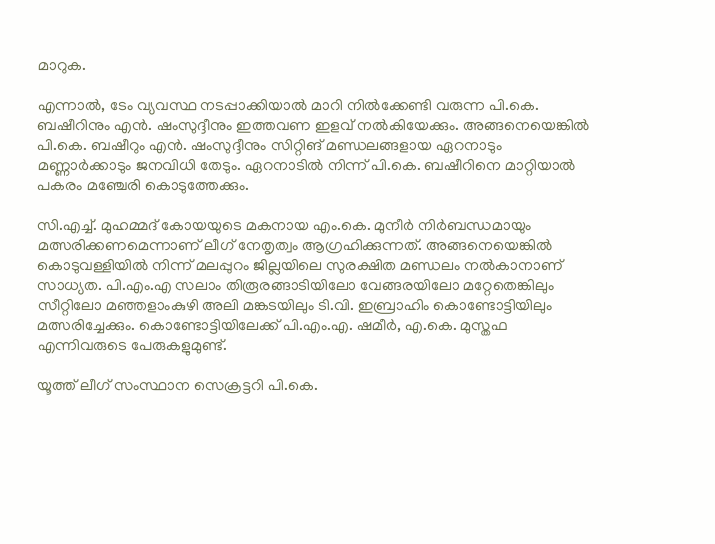മാറുക.

എന്നാൽ, ടേം വ്യവസ്ഥ നടപ്പാക്കിയാൽ മാറി നിൽക്കേണ്ടി വരുന്ന പി.കെ. ബഷീറിനും എൻ. ഷംസുദ്ദീനും ഇത്തവണ ഇളവ് നൽകിയേക്കും. അങ്ങനെയെങ്കിൽ പി.കെ. ബഷീറും എൻ. ഷംസുദ്ദീനും സിറ്റിങ് മണ്ഡലങ്ങളായ ഏറനാടും മണ്ണാർക്കാടും ജനവിധി തേടും. ഏറനാടിൽ നിന്ന് പി.കെ. ബഷീറിനെ മാറ്റിയാൽ പകരം മഞ്ചേരി കൊടുത്തേക്കും.

സി.എച്ച്. മുഹമ്മദ് കോയയുടെ മകനായ എം.കെ. മുനീർ നിർബന്ധമായും മത്സരിക്കണമെന്നാണ് ലീഗ് നേതൃത്വം ആഗ്രഹിക്കുന്നത്. അങ്ങനെയെങ്കിൽ കൊടുവള്ളിയിൽ നിന്ന് മലപ്പുറം ജില്ലയിലെ സുരക്ഷിത മണ്ഡലം നൽകാനാണ് സാധ്യത. പി.എം.എ സലാം തിരൂരങ്ങാടിയിലോ വേങ്ങരയിലോ മറ്റേതെങ്കിലും സീറ്റിലോ മഞ്ഞളാംകുഴി അലി മങ്കടയിലും ടി.വി. ഇബ്രാഹിം കൊണ്ടോട്ടിയിലും മത്സരിച്ചേക്കും. കൊണ്ടോട്ടിയിലേക്ക് പി.എം.എ. ഷമീർ, എ.കെ. മുസ്തഫ എന്നിവരുടെ പേരുകളുമുണ്ട്.

യൂത്ത് ലീഗ് സംസ്ഥാന സെക്രട്ടറി പി.കെ.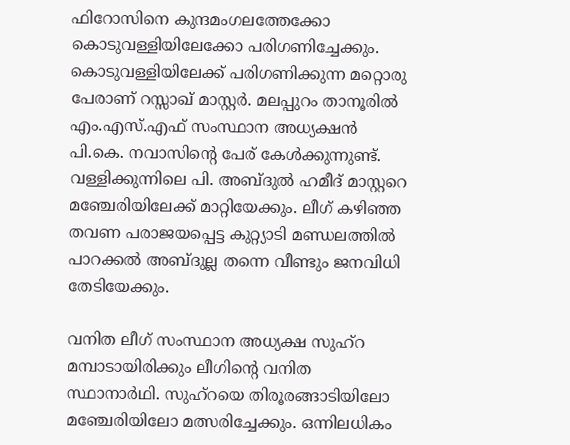ഫിറോസിനെ കുന്ദമംഗലത്തേക്കോ കൊടുവള്ളിയിലേക്കോ പരിഗണിച്ചേക്കും. കൊടുവള്ളിയിലേക്ക് പരിഗണിക്കുന്ന മറ്റൊരു പേരാണ് റസ്സാഖ് മാസ്റ്റർ. മലപ്പുറം താനൂരിൽ എം.എസ്.എഫ് സംസ്ഥാന അധ്യക്ഷൻ പി.കെ. നവാസിന്‍റെ പേര് കേൾക്കുന്നുണ്ട്. വള്ളിക്കുന്നിലെ പി. അബ്ദുൽ ഹമീദ് മാസ്റ്ററെ മഞ്ചേരിയിലേക്ക് മാറ്റിയേക്കും. ലീഗ് കഴിഞ്ഞ തവണ പരാജയപ്പെട്ട കുറ്റ്യാടി മണ്ഡലത്തിൽ പാറക്കൽ അബ്ദുല്ല തന്നെ വീണ്ടും ജനവിധി തേടിയേക്കും.

വനിത ലീഗ് സംസ്ഥാന അധ്യക്ഷ സുഹ്റ മമ്പാടായിരിക്കും ലീഗിന്‍റെ വനിത സ്ഥാനാർഥി. സുഹ്റയെ തിരൂരങ്ങാടിയിലോ മഞ്ചേരിയിലോ മത്സരിച്ചേക്കും. ഒന്നിലധികം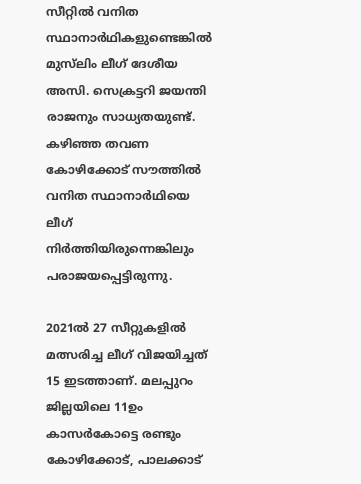സീറ്റിൽ വനിത സ്ഥാനാർഥികളുണ്ടെങ്കിൽ മുസ്‍ലിം ലീഗ് ദേശീയ അസി. സെക്രട്ടറി ജയന്തി രാജനും സാധ്യതയുണ്ട്. കഴിഞ്ഞ തവണ കോഴിക്കോട് സൗത്തിൽ വനിത സ്ഥാനാർഥിയെ ലീഗ് നിർത്തിയിരുന്നെങ്കിലും പരാജയപ്പെട്ടിരുന്നു.

2021ൽ 27 സീറ്റുകളിൽ മത്സരിച്ച ലീഗ് വിജയിച്ചത് 15 ഇടത്താണ്. മലപ്പുറം ജില്ലയിലെ 11ഉം കാസർകോട്ടെ രണ്ടും കോഴിക്കോട്, പാലക്കാട്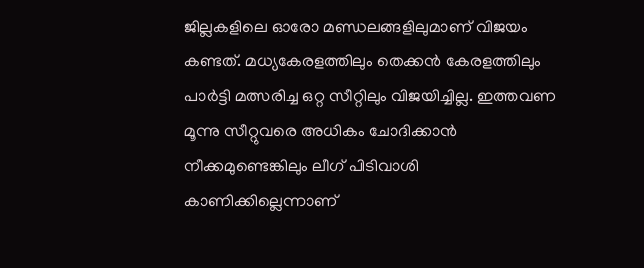ജില്ലകളിലെ ഓരോ മണ്ഡലങ്ങളിലുമാണ് വിജയം കണ്ടത്. മധ്യകേരളത്തിലും തെക്കൻ കേരളത്തിലും പാർട്ടി മത്സരിച്ച ഒറ്റ സീറ്റിലും വിജയിച്ചില്ല. ഇത്തവണ മൂന്നു സീറ്റുവരെ അധികം ചോദിക്കാൻ നീക്കമുണ്ടെങ്കിലും ലീഗ് പിടിവാശി കാണിക്കില്ലെന്നാണ്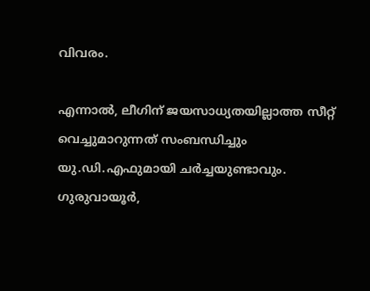വിവരം.

എന്നാൽ, ലീഗിന് ജയസാധ്യതയില്ലാത്ത സീറ്റ് വെച്ചുമാറുന്നത് സംബന്ധിച്ചും യു.ഡി.എഫുമായി ചർച്ചയുണ്ടാവും. ഗുരുവായൂർ,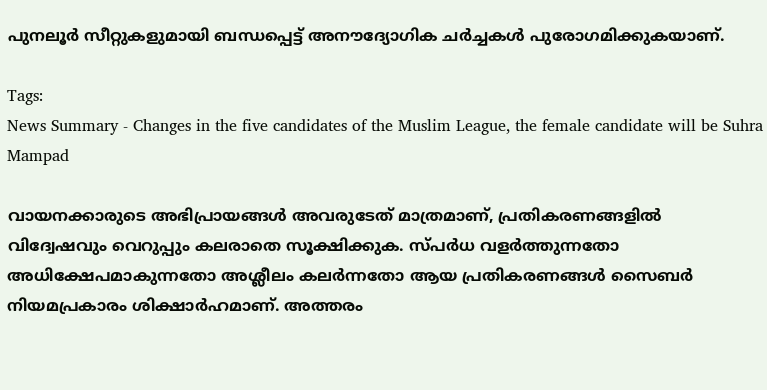പുനലൂർ സീറ്റുകളുമായി ബന്ധപ്പെട്ട് അനൗദ്യോഗിക ചർച്ചകൾ പുരോഗമിക്കുകയാണ്.

Tags:
News Summary - Changes in the five candidates of the Muslim League, the female candidate will be Suhra Mampad

വായനക്കാരുടെ അഭിപ്രായങ്ങള്‍ അവരുടേത് മാത്രമാണ്, പ്രതികരണങ്ങളിൽ വിദ്വേഷവും വെറുപ്പും കലരാതെ സൂക്ഷിക്കുക. സ്പർധ വളർത്തുന്നതോ അധിക്ഷേപമാകുന്നതോ അശ്ലീലം കലർന്നതോ ആയ പ്രതികരണങ്ങൾ സൈബർ നിയമപ്രകാരം ശിക്ഷാർഹമാണ്. അത്തരം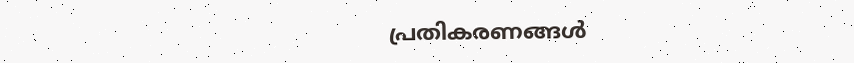പ്രതികരണങ്ങൾ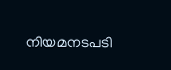നിയമനടപടി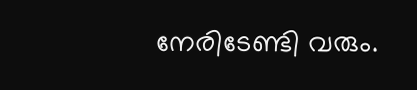നേരിടേണ്ടി വരും.